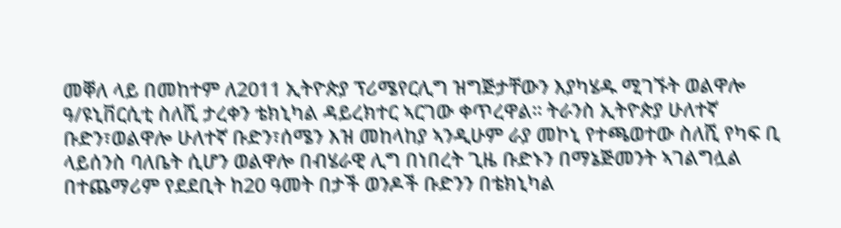መቐለ ላይ በመከተም ለ2011 ኢትዮጵያ ፕሪሜየርሊግ ዝግጅታቸውን እያካሄዱ ሚገኙት ወልዋሎ ዓ/ዩኒቨርሲቲ ስለሺ ታረቀን ቴክኒካል ዳይረክተር ኣርገው ቀጥረዋል። ትራንስ ኢትዮጵያ ሁለተኛ ቡድን፣ወልዋሎ ሁለተኛ ቡድን፣ሰሜን እዝ መከላከያ ኣንዲሁም ራያ መኮኒ የተጫወተው ስለሺ የካፍ ቢ ላይሰንስ ባለቤት ሲሆን ወልዋሎ በብሄራዊ ሊግ በነበረት ጊዜ ቡድኑን በማኔጅመንት ኣገልግሏል በተጨማሪም የደደቢት ከ20 ዓመት በታች ወንዶች ቡድንን በቴክኒካል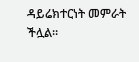ዳይሬክተርነት መምራት ችሏል።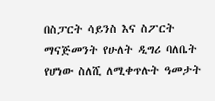በስፓርት ሳይንስ እና ስፖርት ማናጅመንት የሁለት ዲግሪ ባለቤት የሆነው ስለሺ ለሚቀጥሉት ዓመታት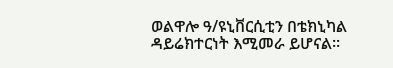ወልዋሎ ዓ/ዩኒቨርሲቲን በቴክኒካል ዳይሬክተርነት እሚመራ ይሆናል።